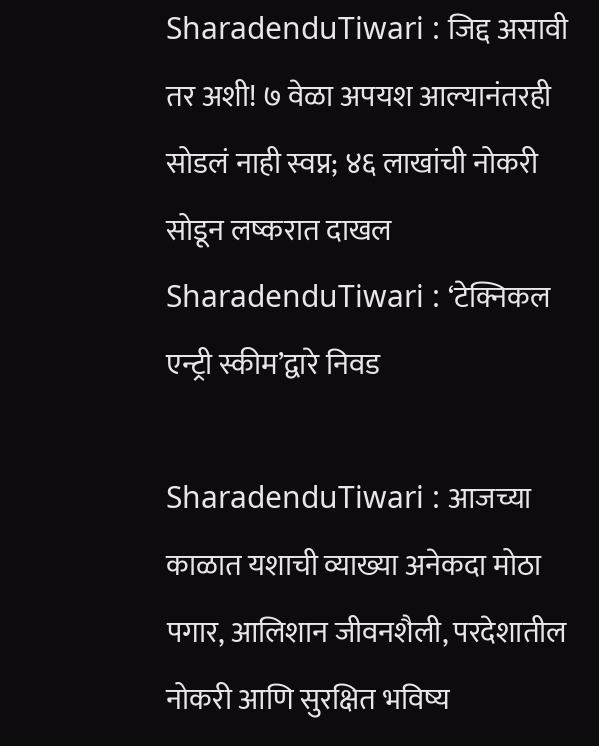SharadenduTiwari : जिद्द असावी तर अशी! ७ वेळा अपयश आल्यानंतरही सोडलं नाही स्वप्न; ४६ लाखांची नोकरी सोडून लष्करात दाखल
SharadenduTiwari : ‘टेक्निकल एन्ट्री स्कीम’द्वारे निवड

SharadenduTiwari : आजच्या काळात यशाची व्याख्या अनेकदा मोठा पगार, आलिशान जीवनशैली, परदेशातील नोकरी आणि सुरक्षित भविष्य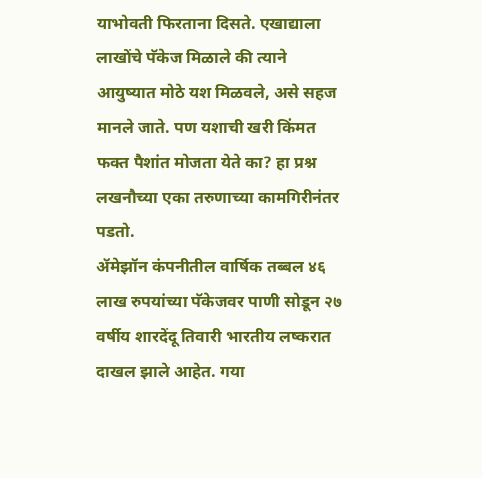याभोवती फिरताना दिसते. एखाद्याला लाखोंचे पॅकेज मिळाले की त्याने आयुष्यात मोठे यश मिळवले, असे सहज मानले जाते. पण यशाची खरी किंमत फक्त पैशांत मोजता येते का? हा प्रश्न लखनौच्या एका तरुणाच्या कामगिरीनंतर पडतो.
ॲमेझॉन कंपनीतील वार्षिक तब्बल ४६ लाख रुपयांच्या पॅकेजवर पाणी सोडून २७ वर्षीय शारदेंदू तिवारी भारतीय लष्करात दाखल झाले आहेत. गया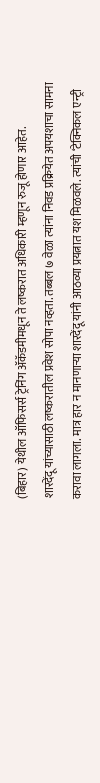(बिहार) येथील ऑफिसर्स ट्रेनिंग ॲकॅडमीमधून ते लष्करात अधिकारी म्हणून रुजू होणार आहेत.
शारदेंदू यांच्यासाठी लष्करातील प्रवेश सोपा नव्हता. तब्बल ७ वेळा त्यांना निवड प्रक्रियेत अपयशाचा सामना करावा लागला. मात्र हार न मानणाऱ्या शारदेंदू यांनी आठव्या प्रयत्नात यश मिळवले. त्यांची ‘टेक्निकल एन्ट्री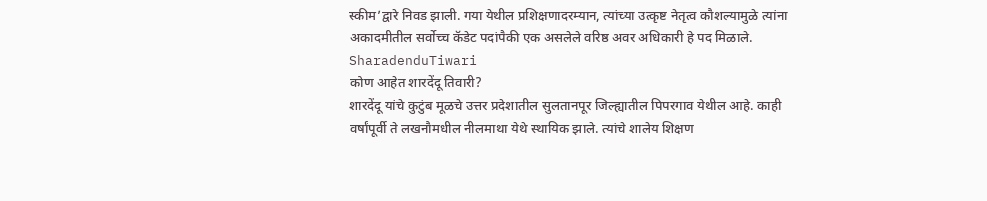स्कीम’द्वारे निवड झाली. गया येथील प्रशिक्षणादरम्यान, त्यांच्या उत्कृष्ट नेतृत्व कौशल्यामुळे त्यांना अकादमीतील सर्वोच्च कॅडेट पदांपैकी एक असलेले वरिष्ठ अवर अधिकारी हे पद मिळाले. SharadenduTiwari
कोण आहेत शारदेंदू तिवारी?
शारदेंदू यांचे कुटुंब मूळचे उत्तर प्रदेशातील सुलतानपूर जिल्ह्यातील पिपरगाव येथील आहे. काही वर्षांपूर्वी ते लखनौमधील नीलमाथा येथे स्थायिक झाले. त्यांचे शालेय शिक्षण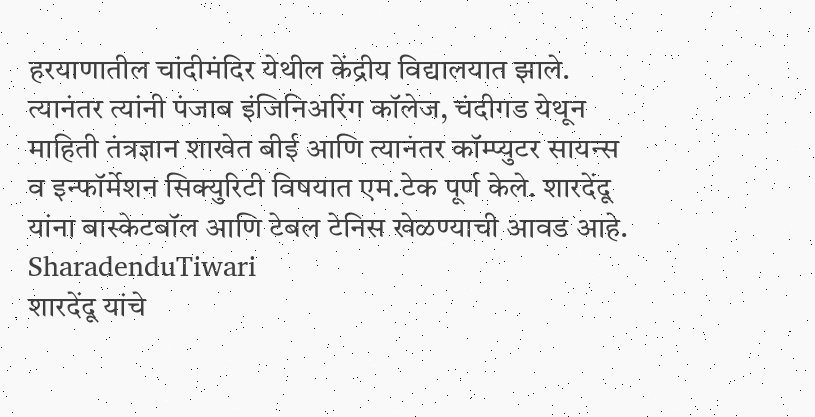हरयाणातील चांदीमंदिर येथील केंद्रीय विद्यालयात झाले. त्यानंतर त्यांनी पंजाब इंजिनिअरिंग कॉलेज, चंदीगड येथून माहिती तंत्रज्ञान शाखेत बीई आणि त्यानंतर कॉम्प्युटर सायन्स व इन्फॉर्मेशन सिक्युरिटी विषयात एम.टेक पूर्ण केले. शारदेंदू यांना बास्केटबॉल आणि टेबल टेनिस खेळण्याची आवड आहे. SharadenduTiwari
शारदेंदू यांचे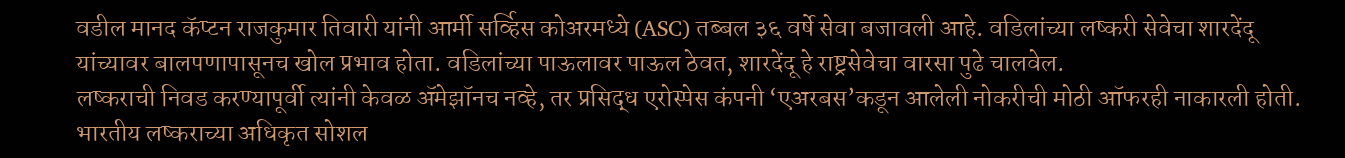वडील मानद कॅप्टन राजकुमार तिवारी यांनी आर्मी सर्व्हिस कोअरमध्ये (ASC) तब्बल ३६ वर्षे सेवा बजावली आहे. वडिलांच्या लष्करी सेवेचा शारदेंदू यांच्यावर बालपणापासूनच खोल प्रभाव होता. वडिलांच्या पाऊलावर पाऊल ठेवत, शारदेंदू हे राष्ट्रसेवेचा वारसा पुढे चालवेल.
लष्कराची निवड करण्यापूर्वी त्यांनी केवळ ॲमेझॉनच नव्हे, तर प्रसिद्ध एरोस्पेस कंपनी ‘एअरबस’कडून आलेली नोकरीची मोठी ऑफरही नाकारली होती. भारतीय लष्कराच्या अधिकृत सोशल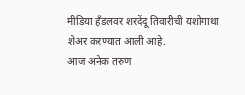मीडिया हँडलवर शरदेंदू तिवारीची यशोगाथा शेअर करण्यात आली आहे.
आज अनेक तरुण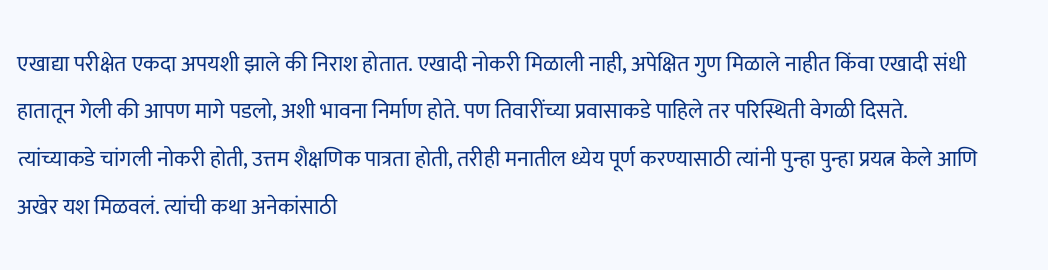एखाद्या परीक्षेत एकदा अपयशी झाले की निराश होतात. एखादी नोकरी मिळाली नाही, अपेक्षित गुण मिळाले नाहीत किंवा एखादी संधी हातातून गेली की आपण मागे पडलो, अशी भावना निर्माण होते. पण तिवारींच्या प्रवासाकडे पाहिले तर परिस्थिती वेगळी दिसते. त्यांच्याकडे चांगली नोकरी होती, उत्तम शैक्षणिक पात्रता होती, तरीही मनातील ध्येय पूर्ण करण्यासाठी त्यांनी पुन्हा पुन्हा प्रयत्न केले आणि अखेर यश मिळवलं. त्यांची कथा अनेकांसाठी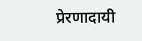प्रेरणादायी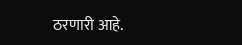ठरणारी आहे.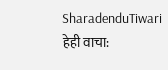SharadenduTiwari
हेही वाचा: